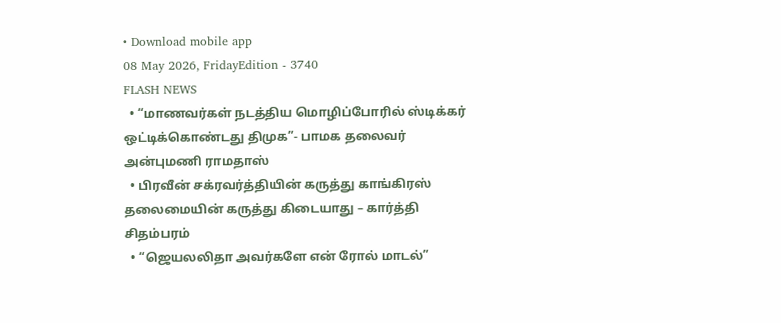• Download mobile app
08 May 2026, FridayEdition - 3740
FLASH NEWS
  • “மாணவர்கள் நடத்திய மொழிப்போரில் ஸ்டிக்கர் ஒட்டிக்கொண்டது திமுக”- பாமக தலைவர் அன்புமணி ராமதாஸ்
  • பிரவீன் சக்ரவர்த்தியின் கருத்து காங்கிரஸ் தலைமையின் கருத்து கிடையாது – கார்த்தி சிதம்பரம்
  • “ஜெயலலிதா அவர்களே என் ரோல் மாடல்”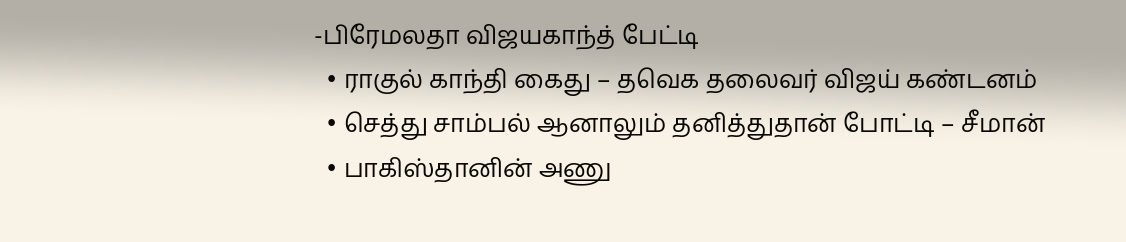-பிரேமலதா விஜயகாந்த் பேட்டி
  • ராகுல் காந்தி கைது – தவெக தலைவர் விஜய் கண்டனம்
  • செத்து சாம்பல் ஆனாலும் தனித்துதான் போட்டி – சீமான்
  • பாகிஸ்தானின் அணு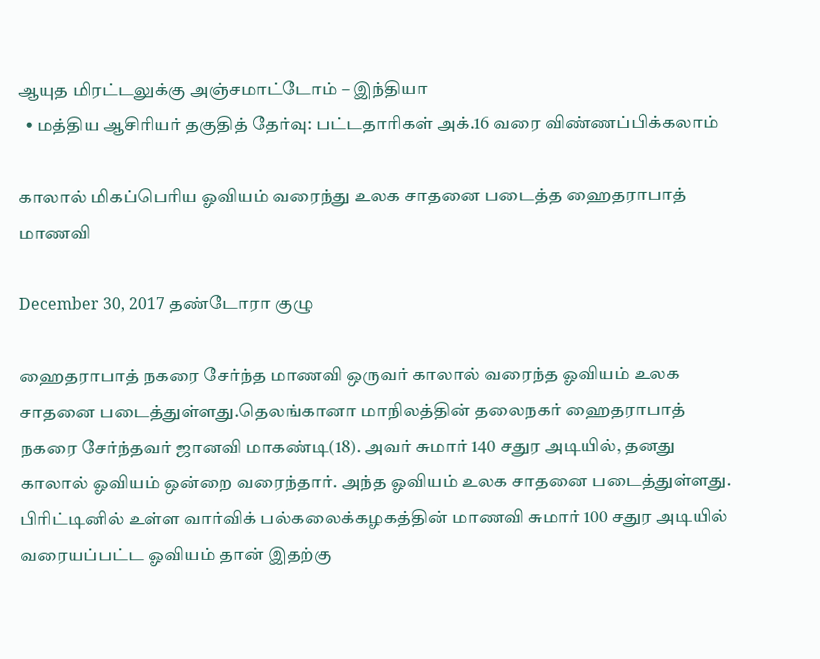ஆயுத மிரட்டலுக்கு அஞ்சமாட்டோம் – இந்தியா
  • மத்திய ஆசிரியர் தகுதித் தேர்வு: பட்டதாரிகள் அக்.16 வரை விண்ணப்பிக்கலாம்

காலால் மிகப்பெரிய ஓவியம் வரைந்து உலக சாதனை படைத்த ஹைதராபாத் மாணவி

December 30, 2017 தண்டோரா குழு

ஹைதராபாத் நகரை சேர்ந்த மாணவி ஒருவர் காலால் வரைந்த ஓவியம் உலக சாதனை படைத்துள்ளது.தெலங்கானா மாநிலத்தின் தலைநகர் ஹைதராபாத் நகரை சேர்ந்தவர் ஜானவி மாகண்டி(18). அவர் சுமார் 140 சதுர அடியில், தனது காலால் ஓவியம் ஒன்றை வரைந்தார். அந்த ஓவியம் உலக சாதனை படைத்துள்ளது. பிரிட்டினில் உள்ள வார்விக் பல்கலைக்கழகத்தின் மாணவி சுமார் 100 சதுர அடியில் வரையப்பட்ட ஓவியம் தான் இதற்கு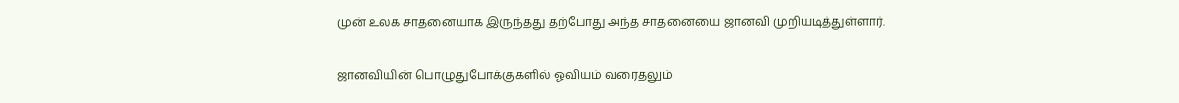முன் உலக சாதனையாக இருந்தது தற்போது அந்த சாதனையை ஜானவி முறியடித்துள்ளார்.

ஜானவியின் பொழுதுபோக்குகளில் ஓவியம் வரைதலும்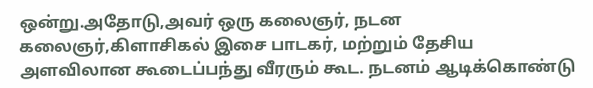ஒன்று.அதோடு,அவர் ஒரு கலைஞர், நடன கலைஞர்,கிளாசிகல் இசை பாடகர், மற்றும் தேசிய அளவிலான கூடைப்பந்து வீரரும் கூட. நடனம் ஆடிக்கொண்டு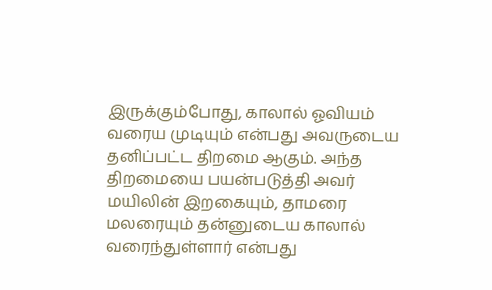இருக்கும்போது, காலால் ஓவியம் வரைய முடியும் என்பது அவருடைய தனிப்பட்ட திறமை ஆகும். அந்த திறமையை பயன்படுத்தி அவர் மயிலின் இறகையும், தாமரை மலரையும் தன்னுடைய காலால் வரைந்துள்ளார் என்பது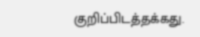குறிப்பிடத்தக்கது.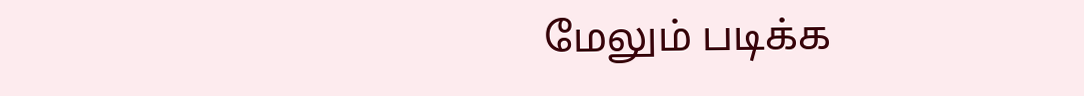மேலும் படிக்க